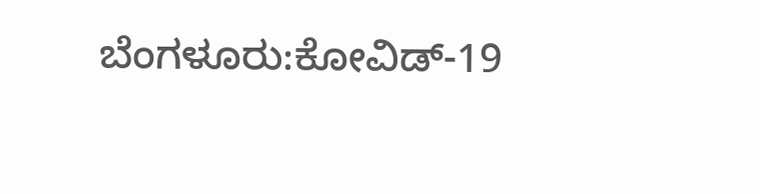ಬೆಂಗಳೂರು:ಕೋವಿಡ್-19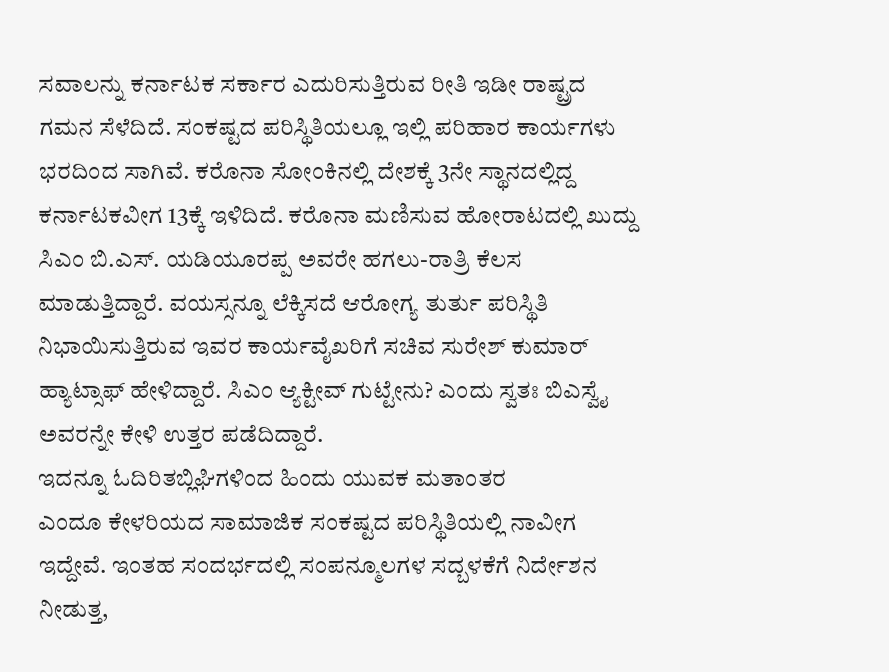ಸವಾಲನ್ನು ಕರ್ನಾಟಕ ಸರ್ಕಾರ ಎದುರಿಸುತ್ತಿರುವ ರೀತಿ ಇಡೀ ರಾಷ್ಟ್ರದ ಗಮನ ಸೆಳೆದಿದೆ. ಸಂಕಷ್ಟದ ಪರಿಸ್ಥಿತಿಯಲ್ಲೂ ಇಲ್ಲಿ ಪರಿಹಾರ ಕಾರ್ಯಗಳು ಭರದಿಂದ‌ ಸಾಗಿವೆ. ಕರೊನಾ ಸೋಂಕಿನಲ್ಲಿ ದೇಶಕ್ಕೆ 3ನೇ ಸ್ಥಾನದಲ್ಲಿದ್ದ ಕರ್ನಾಟಕವೀಗ 13ಕ್ಕೆ ಇಳಿದಿದೆ. ಕರೊನಾ ಮಣಿಸುವ ಹೋರಾಟದಲ್ಲಿ ಖುದ್ದು ಸಿಎಂ ಬಿ.ಎಸ್. ಯಡಿಯೂರಪ್ಪ ಅವರೇ ಹಗಲು-ರಾತ್ರಿ ಕೆಲಸ ಮಾಡುತ್ತಿದ್ದಾರೆ. ವಯಸ್ಸನ್ನೂ ಲೆಕ್ಕಿಸದೆ ಆರೋಗ್ಯ ತುರ್ತು ಪರಿಸ್ಥಿತಿ ನಿಭಾಯಿಸುತ್ತಿರುವ ಇವರ ಕಾರ್ಯವೈಖರಿಗೆ ಸಚಿವ ಸುರೇಶ್ ಕುಮಾರ್ ಹ್ಯಾಟ್ಸಾಫ್ ಹೇಳಿದ್ದಾರೆ. ಸಿಎಂ ಆ್ಯಕ್ಟೀವ್ ಗುಟ್ಟೇನು? ಎಂದು ಸ್ವತಃ ಬಿಎಸ್ವೈ ಅವರನ್ನೇ ಕೇಳಿ ಉತ್ತರ ಪಡೆದಿದ್ದಾರೆ.
ಇದನ್ನೂ ಓದಿರಿತಬ್ಲಿಘಿಗಳಿಂದ ಹಿಂದು ಯುವಕ ಮತಾಂತರ
ಎಂದೂ ಕೇಳರಿಯದ ಸಾಮಾಜಿಕ ಸಂಕಷ್ಟದ ಪರಿಸ್ಥಿತಿಯಲ್ಲಿ ನಾವೀಗ ಇದ್ದೇವೆ. ಇಂತಹ ಸಂದರ್ಭದಲ್ಲಿ ಸಂಪನ್ಮೂಲಗಳ ಸದ್ಬಳಕೆಗೆ ನಿರ್ದೇಶನ ನೀಡುತ್ತ,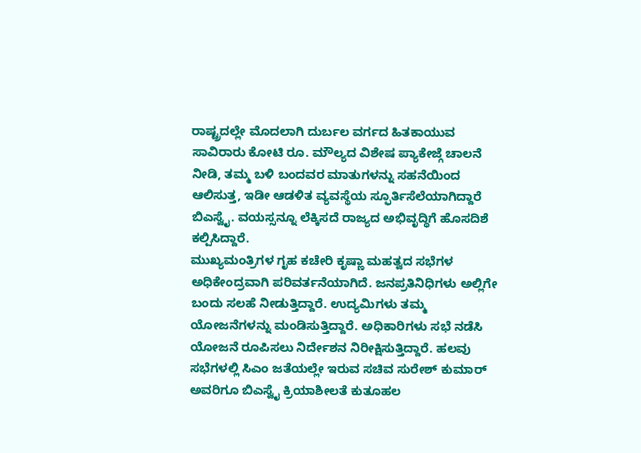ರಾಷ್ಟ್ರದಲ್ಲೇ ಮೊದಲಾಗಿ ದುರ್ಬಲ‌ ವರ್ಗದ ಹಿತಕಾಯುವ ಸಾವಿರಾರು ಕೋಟಿ ರೂ. ಮೌಲ್ಯದ ವಿಶೇಷ ಪ್ಯಾಕೇಜ್ಗೆ ಚಾಲನೆ ನೀಡಿ, ತಮ್ಮ ಬಳಿ ಬಂದವರ ಮಾತುಗಳನ್ನು ಸಹನೆಯಿಂದ ಆಲಿಸುತ್ತ, ಇಡೀ ಆಡಳಿತ ವ್ಯವಸ್ಥೆಯ ಸ್ಫೂರ್ತಿಸೆಲೆಯಾಗಿದ್ದಾರೆ ಬಿಎಸ್ವೈ. ವಯಸ್ಸನ್ನೂ ಲೆಕ್ಕಿಸದೆ ರಾಜ್ಯದ ಅಭಿವೃದ್ಧಿಗೆ ಹೊಸದಿಶೆ ಕಲ್ಪಿಸಿದ್ದಾರೆ.
ಮುಖ್ಯಮಂತ್ರಿಗಳ ಗೃಹ ಕಚೇರಿ‌ ಕೃಷ್ಣಾ ಮಹತ್ವದ ಸಭೆಗಳ ಅಧಿಕೇಂದ್ರವಾಗಿ ಪರಿವರ್ತನೆಯಾಗಿದೆ. ಜನಪ್ರತಿನಿಧಿಗಳು ಅಲ್ಲಿಗೇ ಬಂದು ಸಲಹೆ ನೀಡುತ್ತಿದ್ದಾರೆ. ಉದ್ಯಮಿಗಳು ತಮ್ಮ ಯೋಜನೆಗಳನ್ನು ಮಂಡಿಸುತ್ತಿದ್ದಾರೆ. ಅಧಿಕಾರಿಗಳು ಸಭೆ ನಡೆಸಿ ಯೋಜನೆ ರೂಪಿಸಲು ನಿರ್ದೇಶನ ನಿರೀಕ್ಷಿಸುತ್ತಿದ್ದಾರೆ. ಹಲವು ಸಭೆಗಳಲ್ಲಿ ಸಿಎಂ ಜತೆಯಲ್ಲೇ ಇರುವ ಸಚಿವ ಸುರೇಶ್‌ ಕುಮಾರ್ ಅವರಿಗೂ ಬಿಎಸ್ವೈ ಕ್ರಿಯಾಶೀಲತೆ ಕುತೂಹಲ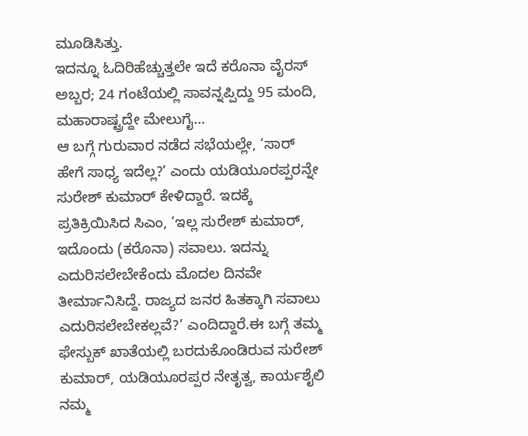ಮೂಡಿಸಿತ್ತು.
ಇದನ್ನೂ ಓದಿರಿಹೆಚ್ಚುತ್ತಲೇ ಇದೆ ಕರೊನಾ ವೈರಸ್ ಅಬ್ಬರ; 24 ಗಂಟೆಯಲ್ಲಿ ಸಾವನ್ನಪ್ಪಿದ್ದು 95 ಮಂದಿ, ಮಹಾರಾಷ್ಟ್ರದ್ದೇ ಮೇಲುಗೈ…
ಆ ಬಗ್ಗೆ ಗುರುವಾರ ನಡೆದ ಸಭೆಯಲ್ಲೇ, ‘ಸಾರ್ ಹೇಗೆ ಸಾಧ್ಯ ಇದೆಲ್ಲ?’ ಎಂದು ಯಡಿಯೂರಪ್ಪರನ್ನೇ ಸುರೇಶ್ ಕುಮಾರ್ ಕೇಳಿದ್ದಾರೆ. ಇದಕ್ಕೆ ಪ್ರತಿಕ್ರಿಯಿಸಿದ ಸಿಎಂ, ‘ಇಲ್ಲ ಸುರೇಶ್ ಕುಮಾರ್, ಇದೊಂದು (ಕರೊನಾ) ಸವಾಲು. ಇದನ್ನು ಎದುರಿಸಲೇಬೇಕೆಂದು ಮೊದಲ ದಿನವೇ ತೀರ್ಮಾನಿಸಿದ್ದೆ. ರಾಜ್ಯದ ಜನರ ಹಿತಕ್ಕಾಗಿ ಸವಾಲು ಎದುರಿಸಲೇಬೇಕಲ್ಲವೆ?’ ಎಂದಿದ್ದಾರೆ.ಈ ಬಗ್ಗೆ ತಮ್ಮ ಫೇಸ್ಬುಕ್ ಖಾತೆಯಲ್ಲಿ ಬರದುಕೊಂಡಿರುವ ಸುರೇಶ್ ಕುಮಾರ್, ಯಡಿಯೂರಪ್ಪರ ನೇತೃತ್ವ, ಕಾರ್ಯಶೈಲಿ ನಮ್ಮ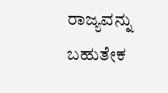ರಾಜ್ಯವನ್ನು ಬಹುತೇಕ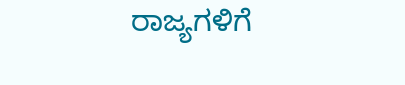ರಾಜ್ಯಗಳಿಗೆ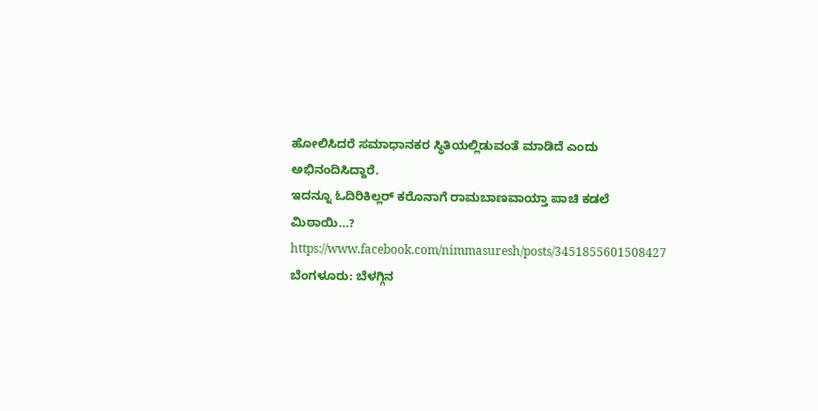ಹೋಲಿಸಿದರೆ ಸಮಾಧಾನಕರ ಸ್ಥಿತಿಯಲ್ಲಿಡುವಂತೆ ಮಾಡಿದೆ ಎಂದು ಅಭಿನಂದಿಸಿದ್ದಾರೆ.
ಇದನ್ನೂ ಓದಿರಿಕಿಲ್ಲರ್ ಕರೊನಾಗೆ ರಾಮಬಾಣವಾಯ್ತಾ ಪಾಚಿ ಕಡಲೆ ಮಿಠಾಯಿ…?
https://www.facebook.com/nimmasuresh/posts/3451855601508427
ಬೆಂಗಳೂರು: ಬೆಳಗ್ಗಿನ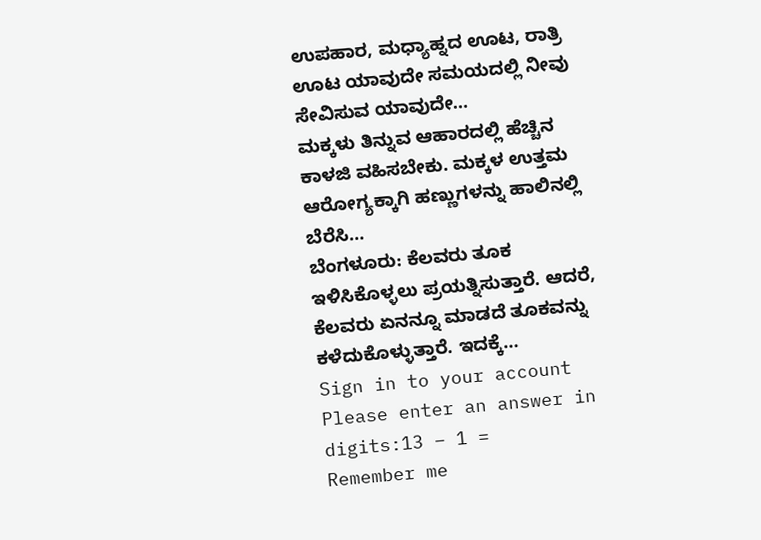ಉಪಹಾರ, ಮಧ್ಯಾಹ್ನದ ಊಟ, ರಾತ್ರಿ ಊಟ ಯಾವುದೇ ಸಮಯದಲ್ಲಿ ನೀವು ಸೇವಿಸುವ ಯಾವುದೇ…
ಮಕ್ಕಳು ತಿನ್ನುವ ಆಹಾರದಲ್ಲಿ ಹೆಚ್ಚಿನ ಕಾಳಜಿ ವಹಿಸಬೇಕು. ಮಕ್ಕಳ ಉತ್ತಮ ಆರೋಗ್ಯಕ್ಕಾಗಿ ಹಣ್ಣುಗಳನ್ನು ಹಾಲಿನಲ್ಲಿ ಬೆರೆಸಿ…
ಬೆಂಗಳೂರು: ಕೆಲವರು ತೂಕ ಇಳಿಸಿಕೊಳ್ಳಲು ಪ್ರಯತ್ನಿಸುತ್ತಾರೆ. ಆದರೆ, ಕೆಲವರು ಏನನ್ನೂ ಮಾಡದೆ ತೂಕವನ್ನು ಕಳೆದುಕೊಳ್ಳುತ್ತಾರೆ. ಇದಕ್ಕೆ…
Sign in to your account
Please enter an answer in digits:13 − 1 =
Remember me